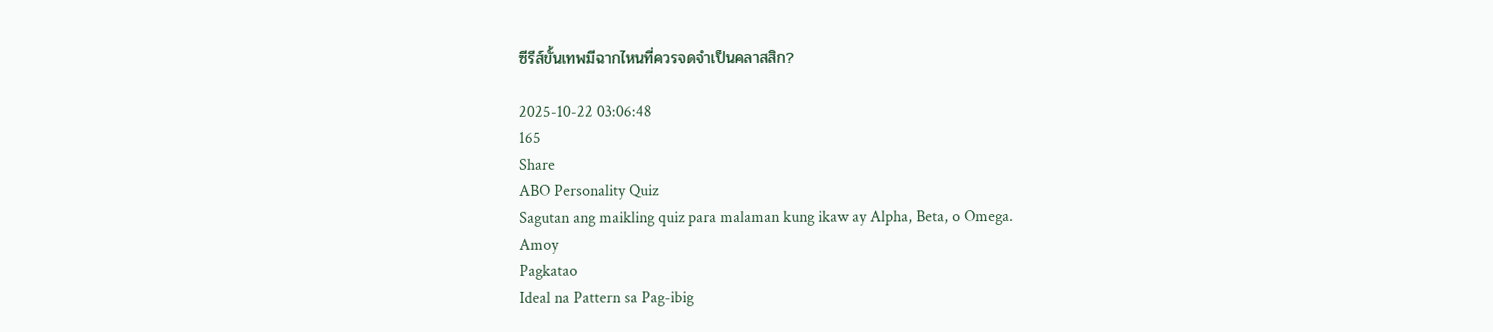ซีรีส์ขั้นเทพมีฉากไหนที่ควรจดจำเป็นคลาสสิก?

2025-10-22 03:06:48
165
Share
ABO Personality Quiz
Sagutan ang maikling quiz para malaman kung ikaw ay Alpha, Beta, o Omega.
Amoy
Pagkatao
Ideal na Pattern sa Pag-ibig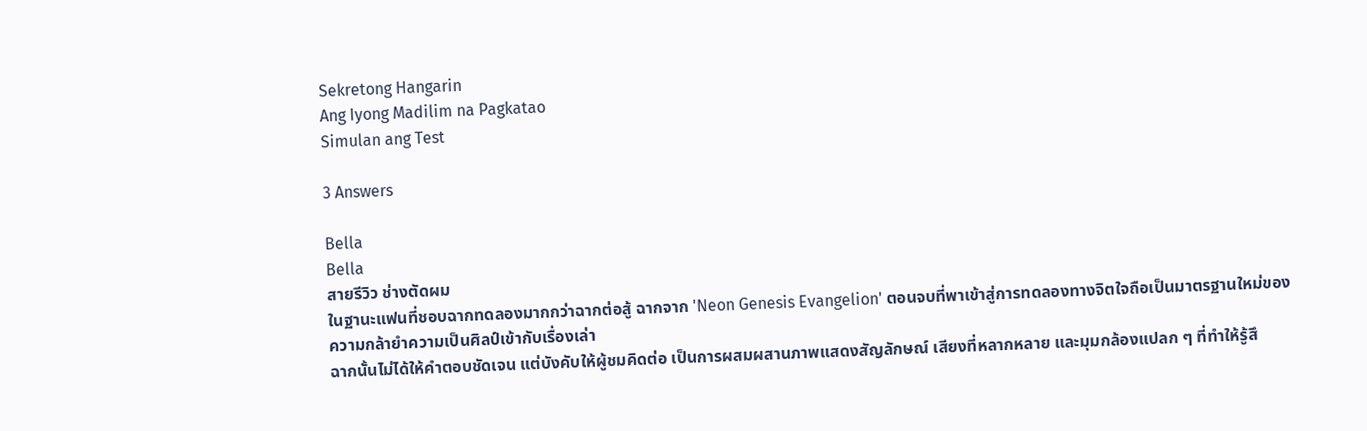Sekretong Hangarin
Ang Iyong Madilim na Pagkatao
Simulan ang Test

3 Answers

Bella
Bella
สายรีวิว ช่างตัดผม
ในฐานะแฟนที่ชอบฉากทดลองมากกว่าฉากต่อสู้ ฉากจาก 'Neon Genesis Evangelion' ตอนจบที่พาเข้าสู่การทดลองทางจิตใจถือเป็นมาตรฐานใหม่ของความกล้ายำความเป็นศิลป์เข้ากับเรื่องเล่า
ฉากนั้นไม่ได้ให้คำตอบชัดเจน แต่บังคับให้ผู้ชมคิดต่อ เป็นการผสมผสานภาพแสดงสัญลักษณ์ เสียงที่หลากหลาย และมุมกล้องแปลก ๆ ที่ทำให้รู้สึ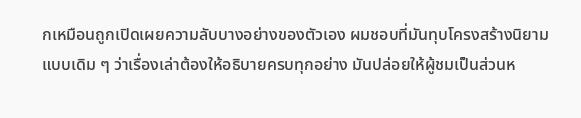กเหมือนถูกเปิดเผยความลับบางอย่างของตัวเอง ผมชอบที่มันทุบโครงสร้างนิยามแบบเดิม ๆ ว่าเรื่องเล่าต้องให้อธิบายครบทุกอย่าง มันปล่อยให้ผู้ชมเป็นส่วนห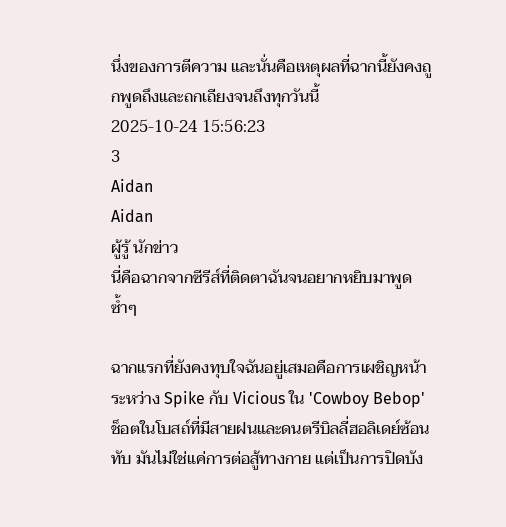นึ่งของการตีความ และนั่นคือเหตุผลที่ฉากนี้ยังคงถูกพูดถึงและถกเถียงจนถึงทุกวันนี้
2025-10-24 15:56:23
3
Aidan
Aidan
ผู้รู้ นักข่าว
นี่คือฉากจากซีรีส์ที่ติดตาฉันจนอยากหยิบมาพูดซ้ำๆ

ฉากแรกที่ยังคงทุบใจฉันอยู่เสมอคือการเผชิญหน้าระหว่าง Spike กับ Vicious ใน 'Cowboy Bebop' ช็อตในโบสถ์ที่มีสายฝนและดนตรีบิลลี่ฮอลิเดย์ซ้อนทับ มันไม่ใช่แค่การต่อสู้ทางกาย แต่เป็นการปิดบัง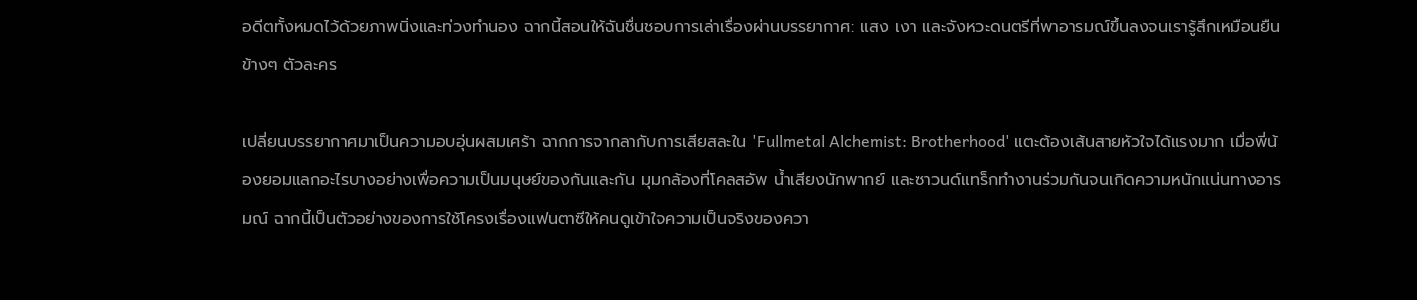อดีตทั้งหมดไว้ด้วยภาพนิ่งและท่วงทำนอง ฉากนี้สอนให้ฉันชื่นชอบการเล่าเรื่องผ่านบรรยากาศ: แสง เงา และจังหวะดนตรีที่พาอารมณ์ขึ้นลงจนเรารู้สึกเหมือนยืนข้างๆ ตัวละคร

เปลี่ยนบรรยากาศมาเป็นความอบอุ่นผสมเศร้า ฉากการจากลากับการเสียสละใน 'Fullmetal Alchemist: Brotherhood' แตะต้องเส้นสายหัวใจได้แรงมาก เมื่อพี่น้องยอมแลกอะไรบางอย่างเพื่อความเป็นมนุษย์ของกันและกัน มุมกล้องที่โคลสอัพ น้ำเสียงนักพากย์ และซาวนด์แทร็กทำงานร่วมกันจนเกิดความหนักแน่นทางอารมณ์ ฉากนี้เป็นตัวอย่างของการใช้โครงเรื่องแฟนตาซีให้คนดูเข้าใจความเป็นจริงของควา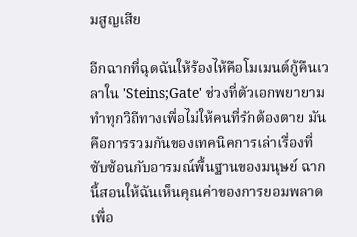มสูญเสีย

อีกฉากที่ฉุดฉันให้ร้องไห้คือโมเมนต์กู้คืนเวลาใน 'Steins;Gate' ช่วงที่ตัวเอกพยายามทำทุกวิถีทางเพื่อไม่ให้คนที่รักต้องตาย มันคือการรวมกันของเทคนิคการเล่าเรื่องที่ซับซ้อนกับอารมณ์พื้นฐานของมนุษย์ ฉากนี้สอนให้ฉันเห็นคุณค่าของการยอมพลาดเพื่อ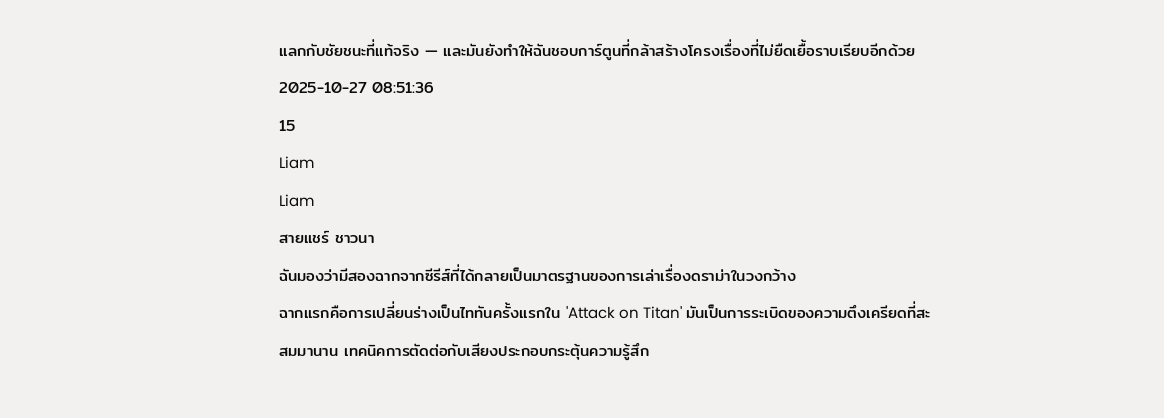แลกกับชัยชนะที่แท้จริง — และมันยังทำให้ฉันชอบการ์ตูนที่กล้าสร้างโครงเรื่องที่ไม่ยืดเยื้อราบเรียบอีกด้วย
2025-10-27 08:51:36
15
Liam
Liam
สายแชร์ ชาวนา
ฉันมองว่ามีสองฉากจากซีรีส์ที่ได้กลายเป็นมาตรฐานของการเล่าเรื่องดราม่าในวงกว้าง
ฉากแรกคือการเปลี่ยนร่างเป็นไททันครั้งแรกใน 'Attack on Titan' มันเป็นการระเบิดของความตึงเครียดที่สะสมมานาน เทคนิคการตัดต่อกับเสียงประกอบกระตุ้นความรู้สึก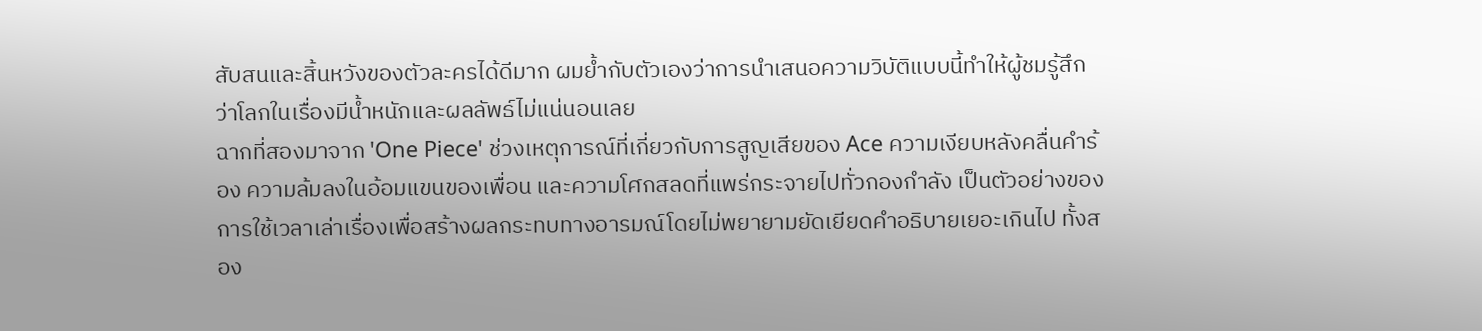สับสนและสิ้นหวังของตัวละครได้ดีมาก ผมย้ำกับตัวเองว่าการนำเสนอความวิบัติแบบนี้ทำให้ผู้ชมรู้สึกว่าโลกในเรื่องมีน้ำหนักและผลลัพธ์ไม่แน่นอนเลย
ฉากที่สองมาจาก 'One Piece' ช่วงเหตุการณ์ที่เกี่ยวกับการสูญเสียของ Ace ความเงียบหลังคลื่นคำร้อง ความล้มลงในอ้อมแขนของเพื่อน และความโศกสลดที่แพร่กระจายไปทั่วกองกำลัง เป็นตัวอย่างของการใช้เวลาเล่าเรื่องเพื่อสร้างผลกระทบทางอารมณ์โดยไม่พยายามยัดเยียดคำอธิบายเยอะเกินไป ทั้งสอง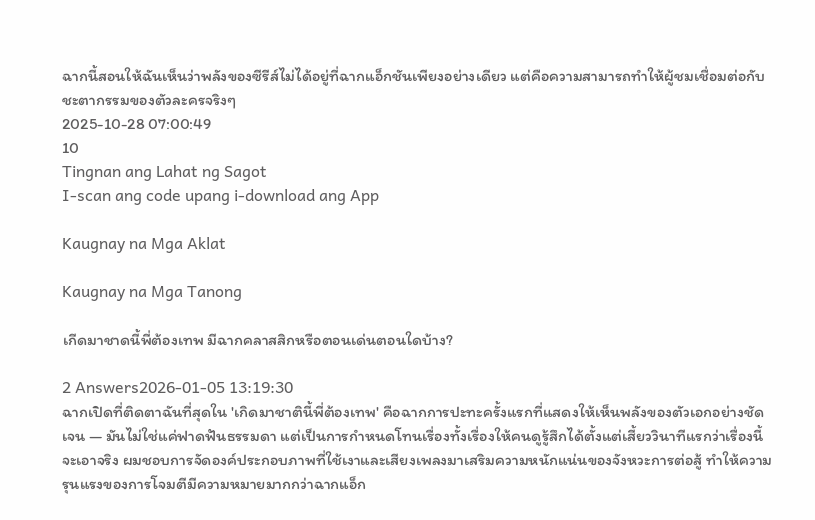ฉากนี้สอนให้ฉันเห็นว่าพลังของซีรีส์ไม่ได้อยู่ที่ฉากแอ็กชันเพียงอย่างเดียว แต่คือความสามารถทำให้ผู้ชมเชื่อมต่อกับชะตากรรมของตัวละครจริงๆ
2025-10-28 07:00:49
10
Tingnan ang Lahat ng Sagot
I-scan ang code upang i-download ang App

Kaugnay na Mga Aklat

Kaugnay na Mga Tanong

เกีดมาชาดนี้พี่ต้องเทพ มีฉากคลาสสิกหรือตอนเด่นตอนใดบ้าง?

2 Answers2026-01-05 13:19:30
ฉากเปิดที่ติดตาฉันที่สุดใน 'เกิดมาชาตินี้พี่ต้องเทพ' คือฉากการปะทะครั้งแรกที่แสดงให้เห็นพลังของตัวเอกอย่างชัดเจน — มันไม่ใช่แค่ฟาดฟันธรรมดา แต่เป็นการกำหนดโทนเรื่องทั้งเรื่องให้คนดูรู้สึกได้ตั้งแต่เสี้ยววินาทีแรกว่าเรื่องนี้จะเอาจริง ผมชอบการจัดองค์ประกอบภาพที่ใช้เงาและเสียงเพลงมาเสริมความหนักแน่นของจังหวะการต่อสู้ ทำให้ความรุนแรงของการโจมตีมีความหมายมากกว่าฉากแอ็ก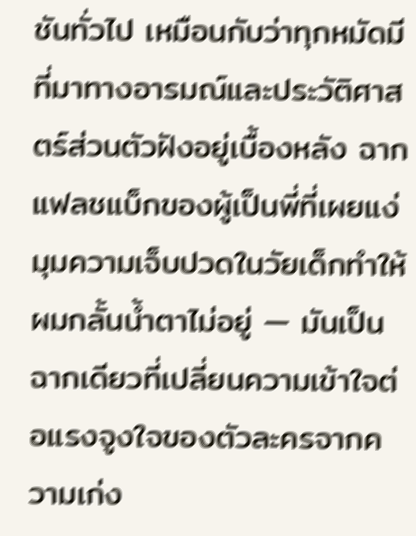ชันทั่วไป เหมือนกับว่าทุกหมัดมีที่มาทางอารมณ์และประวัติศาสตร์ส่วนตัวฝังอยู่เบื้องหลัง ฉากแฟลชแบ็กของผู้เป็นพี่ที่เผยแง่มุมความเจ็บปวดในวัยเด็กทำให้ผมกลั้นน้ำตาไม่อยู่ — มันเป็นฉากเดียวที่เปลี่ยนความเข้าใจต่อแรงจูงใจของตัวละครจากความเก่ง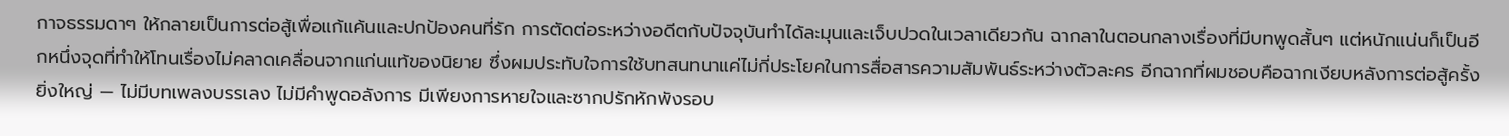กาจธรรมดาๆ ให้กลายเป็นการต่อสู้เพื่อแก้แค้นและปกป้องคนที่รัก การตัดต่อระหว่างอดีตกับปัจจุบันทำได้ละมุนและเจ็บปวดในเวลาเดียวกัน ฉากลาในตอนกลางเรื่องที่มีบทพูดสั้นๆ แต่หนักแน่นก็เป็นอีกหนึ่งจุดที่ทำให้โทนเรื่องไม่คลาดเคลื่อนจากแก่นแท้ของนิยาย ซึ่งผมประทับใจการใช้บทสนทนาแค่ไม่กี่ประโยคในการสื่อสารความสัมพันธ์ระหว่างตัวละคร อีกฉากที่ผมชอบคือฉากเงียบหลังการต่อสู้ครั้งยิ่งใหญ่ — ไม่มีบทเพลงบรรเลง ไม่มีคำพูดอลังการ มีเพียงการหายใจและซากปรักหักพังรอบ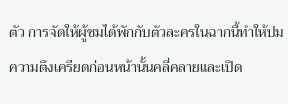ตัว การจัดให้ผู้ชมได้พักกับตัวละครในฉากนี้ทำให้ปมความตึงเครียดก่อนหน้านั้นคลี่คลายและเปิด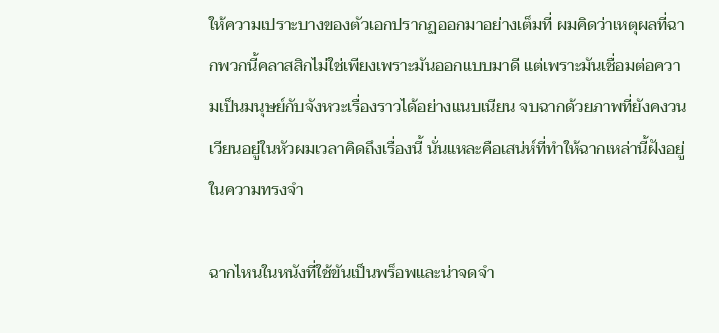ให้ความเปราะบางของตัวเอกปรากฏออกมาอย่างเต็มที่ ผมคิดว่าเหตุผลที่ฉากพวกนี้คลาสสิกไม่ใช่เพียงเพราะมันออกแบบมาดี แต่เพราะมันเชื่อมต่อความเป็นมนุษย์กับจังหวะเรื่องราวได้อย่างแนบเนียน จบฉากด้วยภาพที่ยังคงวนเวียนอยู่ในหัวผมเวลาคิดถึงเรื่องนี้ นั่นแหละคือเสน่ห์ที่ทำให้ฉากเหล่านี้ฝังอยู่ในความทรงจำ

ฉากไหนในหนังที่ใช้ขันเป็นพร็อพและน่าจดจำ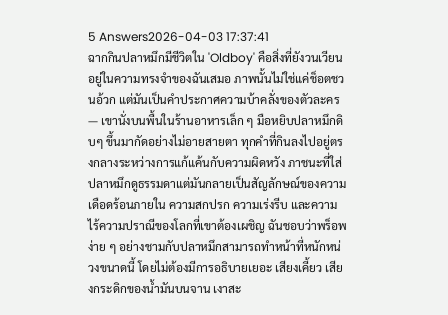5 Answers2026-04-03 17:37:41
ฉากกินปลาหมึกมีชีวิตใน 'Oldboy' คือสิ่งที่ยังวนเวียนอยู่ในความทรงจำของฉันเสมอ ภาพนั้นไม่ใช่แค่ช็อตชวนอ้วก แต่มันเป็นคำประกาศความบ้าคลั่งของตัวละคร — เขานั่งบนพื้นในร้านอาหารเล็ก ๆ มือหยิบปลาหมึกดิบๆ ขึ้นมากัดอย่างไม่อายสายตา ทุกคำที่กินลงไปอยู่ตรงกลางระหว่างการแก้แค้นกับความผิดหวัง ภาชนะที่ใส่ปลาหมึกดูธรรมดาแต่มันกลายเป็นสัญลักษณ์ของความเดือดร้อนภายใน ความสกปรก ความเร่งรีบ และความไร้ความปราณีของโลกที่เขาต้องเผชิญ ฉันชอบว่าพร็อพง่าย ๆ อย่างชามกับปลาหมึกสามารถทำหน้าที่หนักหน่วงขนาดนี้ โดยไม่ต้องมีการอธิบายเยอะ เสียงเคี้ยว เสียงกระดิกของน้ำมันบนจาน เงาสะ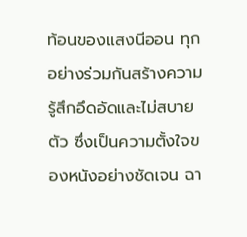ท้อนของแสงนีออน ทุกอย่างร่วมกันสร้างความรู้สึกอึดอัดและไม่สบายตัว ซึ่งเป็นความตั้งใจของหนังอย่างชัดเจน ฉา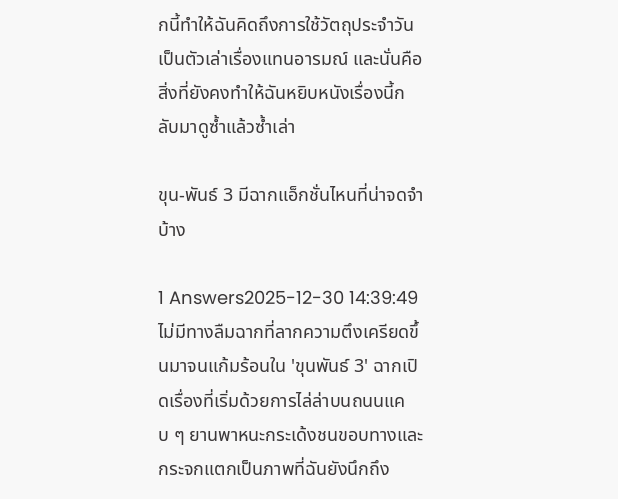กนี้ทำให้ฉันคิดถึงการใช้วัตถุประจำวันเป็นตัวเล่าเรื่องแทนอารมณ์ และนั่นคือสิ่งที่ยังคงทำให้ฉันหยิบหนังเรื่องนี้กลับมาดูซ้ำแล้วซ้ำเล่า

ขุน-พันธ์ 3 มีฉากแอ็กชั่นไหนที่น่าจดจำบ้าง

1 Answers2025-12-30 14:39:49
ไม่มีทางลืมฉากที่ลากความตึงเครียดขึ้นมาจนแก้มร้อนใน 'ขุนพันธ์ 3' ฉากเปิดเรื่องที่เริ่มด้วยการไล่ล่าบนถนนแคบ ๆ ยานพาหนะกระเด้งชนขอบทางและกระจกแตกเป็นภาพที่ฉันยังนึกถึง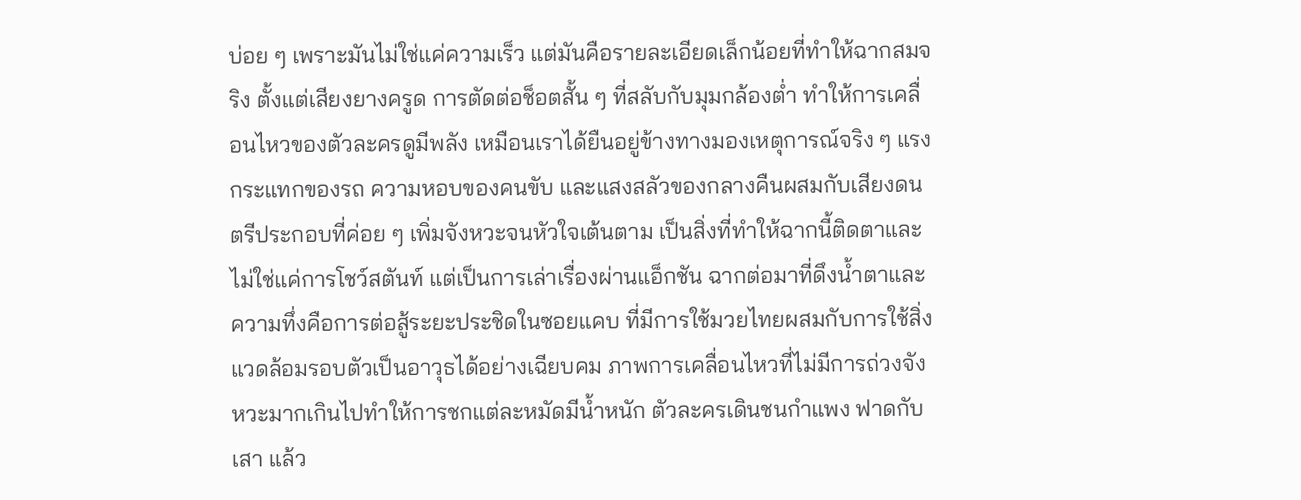บ่อย ๆ เพราะมันไม่ใช่แค่ความเร็ว แต่มันคือรายละเอียดเล็กน้อยที่ทำให้ฉากสมจริง ตั้งแต่เสียงยางครูด การตัดต่อช็อตสั้น ๆ ที่สลับกับมุมกล้องต่ำ ทำให้การเคลื่อนไหวของตัวละครดูมีพลัง เหมือนเราได้ยืนอยู่ข้างทางมองเหตุการณ์จริง ๆ แรงกระแทกของรถ ความหอบของคนขับ และแสงสลัวของกลางคืนผสมกับเสียงดนตรีประกอบที่ค่อย ๆ เพิ่มจังหวะจนหัวใจเต้นตาม เป็นสิ่งที่ทำให้ฉากนี้ติดตาและไม่ใช่แค่การโชว์สตันท์ แต่เป็นการเล่าเรื่องผ่านแอ็กชัน ฉากต่อมาที่ดึงน้ำตาและความทึ่งคือการต่อสู้ระยะประชิดในซอยแคบ ที่มีการใช้มวยไทยผสมกับการใช้สิ่งแวดล้อมรอบตัวเป็นอาวุธได้อย่างเฉียบคม ภาพการเคลื่อนไหวที่ไม่มีการถ่วงจังหวะมากเกินไปทำให้การชกแต่ละหมัดมีน้ำหนัก ตัวละครเดินชนกำแพง ฟาดกับเสา แล้ว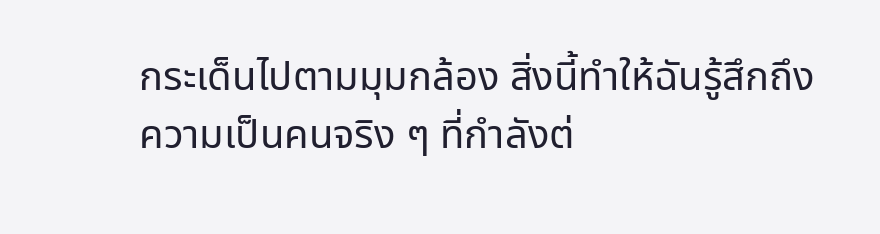กระเด็นไปตามมุมกล้อง สิ่งนี้ทำให้ฉันรู้สึกถึงความเป็นคนจริง ๆ ที่กำลังต่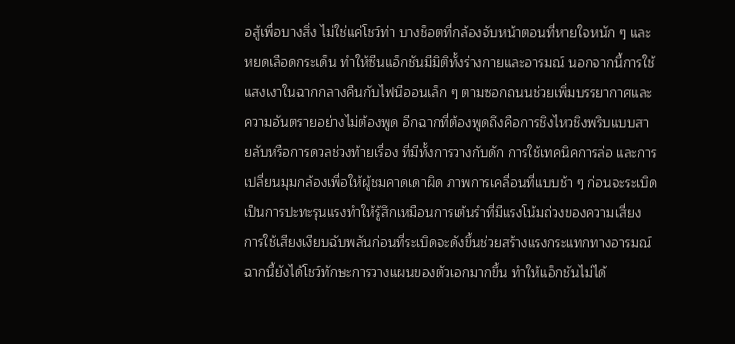อสู้เพื่อบางสิ่ง ไม่ใช่แค่โชว์ท่า บางช็อตที่กล้องจับหน้าตอนที่หายใจหนัก ๆ และหยดเลือดกระเด็น ทำให้ซีนแอ็กชันมีมิติทั้งร่างกายและอารมณ์ นอกจากนี้การใช้แสงเงาในฉากกลางคืนกับไฟนีออนเล็ก ๆ ตามซอกถนนช่วยเพิ่มบรรยากาศและความอันตรายอย่างไม่ต้องพูด อีกฉากที่ต้องพูดถึงคือการชิงไหวชิงพริบแบบสายลับหรือการดวลช่วงท้ายเรื่อง ที่มีทั้งการวางกับดัก การใช้เทคนิคการล่อ และการเปลี่ยนมุมกล้องเพื่อให้ผู้ชมคาดเดาผิด ภาพการเคลื่อนที่แบบช้า ๆ ก่อนจะระเบิดเป็นการปะทะรุนแรงทำให้รู้สึกเหมือนการเต้นรำที่มีแรงโน้มถ่วงของความเสี่ยง การใช้เสียงเงียบฉับพลันก่อนที่ระเบิดจะดังขึ้นช่วยสร้างแรงกระแทกทางอารมณ์ ฉากนี้ยังได้โชว์ทักษะการวางแผนของตัวเอกมากขึ้น ทำให้แอ็กชันไม่ได้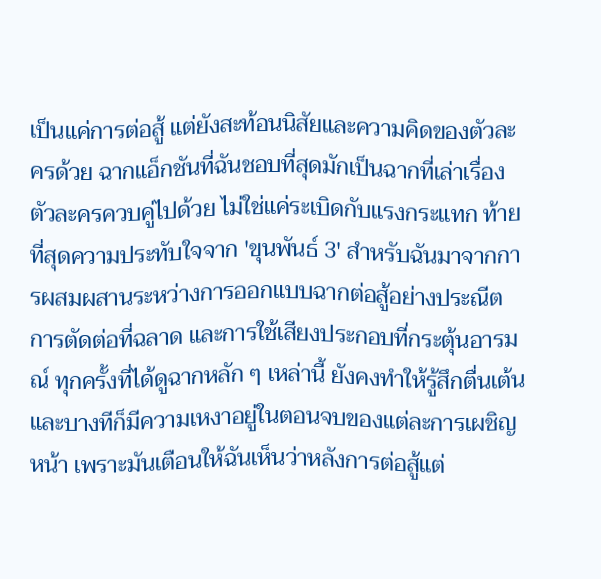เป็นแค่การต่อสู้ แต่ยังสะท้อนนิสัยและความคิดของตัวละครด้วย ฉากแอ็กชันที่ฉันชอบที่สุดมักเป็นฉากที่เล่าเรื่องตัวละครควบคู่ไปด้วย ไม่ใช่แค่ระเบิดกับแรงกระแทก ท้ายที่สุดความประทับใจจาก 'ขุนพันธ์ 3' สำหรับฉันมาจากการผสมผสานระหว่างการออกแบบฉากต่อสู้อย่างประณีต การตัดต่อที่ฉลาด และการใช้เสียงประกอบที่กระตุ้นอารมณ์ ทุกครั้งที่ได้ดูฉากหลัก ๆ เหล่านี้ ยังคงทำให้รู้สึกตื่นเต้นและบางทีก็มีความเหงาอยู่ในตอนจบของแต่ละการเผชิญหน้า เพราะมันเตือนให้ฉันเห็นว่าหลังการต่อสู้แต่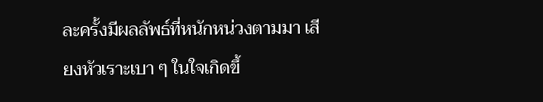ละครั้งมีผลลัพธ์ที่หนักหน่วงตามมา เสียงหัวเราะเบา ๆ ในใจเกิดขึ้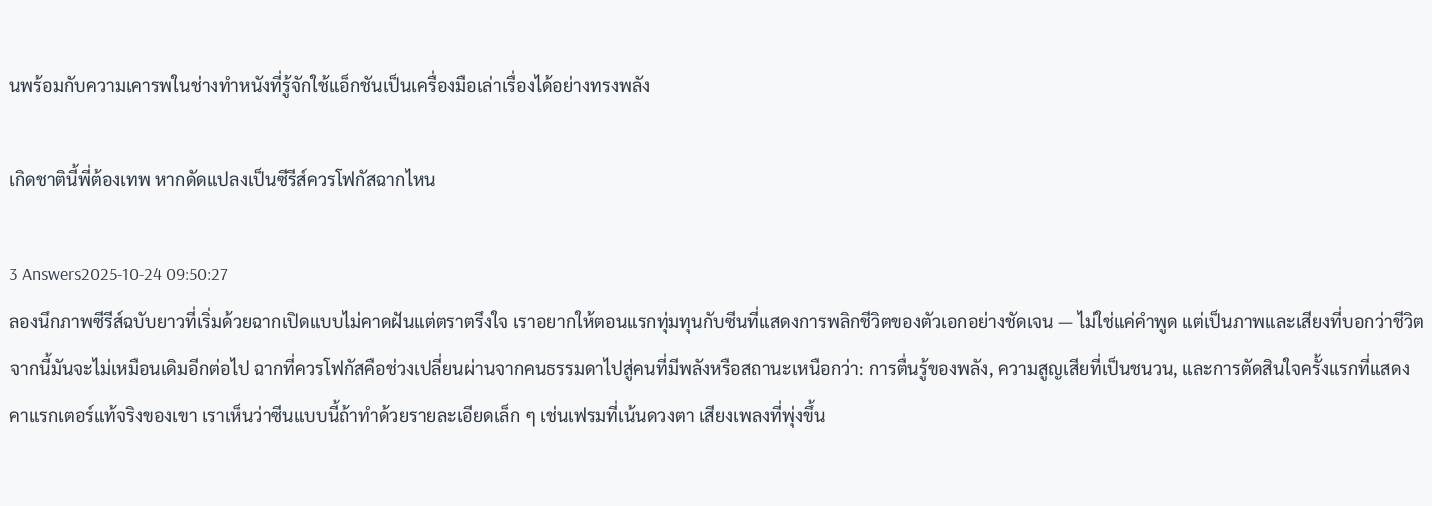นพร้อมกับความเคารพในช่างทำหนังที่รู้จักใช้แอ็กชันเป็นเครื่องมือเล่าเรื่องได้อย่างทรงพลัง

เกิดชาตินี้พี่ต้องเทพ หากดัดแปลงเป็นซีรีส์ควรโฟกัสฉากไหน

3 Answers2025-10-24 09:50:27
ลองนึกภาพซีรีส์ฉบับยาวที่เริ่มด้วยฉากเปิดแบบไม่คาดฝันแต่ตราตรึงใจ เราอยากให้ตอนแรกทุ่มทุนกับซีนที่แสดงการพลิกชีวิตของตัวเอกอย่างชัดเจน — ไม่ใช่แค่คำพูด แต่เป็นภาพและเสียงที่บอกว่าชีวิตจากนี้มันจะไม่เหมือนเดิมอีกต่อไป ฉากที่ควรโฟกัสคือช่วงเปลี่ยนผ่านจากคนธรรมดาไปสู่คนที่มีพลังหรือสถานะเหนือกว่า: การตื่นรู้ของพลัง, ความสูญเสียที่เป็นชนวน, และการตัดสินใจครั้งแรกที่แสดงคาแรกเตอร์แท้จริงของเขา เราเห็นว่าซีนแบบนี้ถ้าทำด้วยรายละเอียดเล็ก ๆ เช่นเฟรมที่เน้นดวงตา เสียงเพลงที่พุ่งขึ้น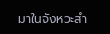มาในจังหวะสำ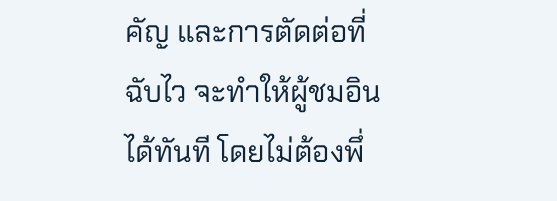คัญ และการตัดต่อที่ฉับไว จะทำให้ผู้ชมอินได้ทันที โดยไม่ต้องพึ่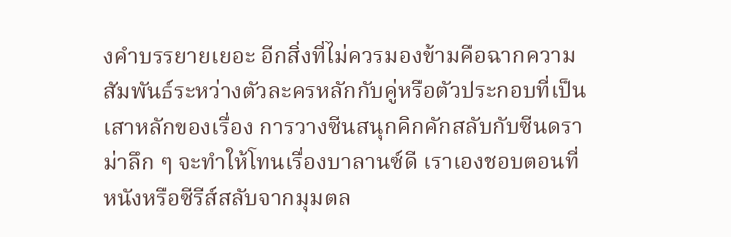งคำบรรยายเยอะ อีกสิ่งที่ไม่ควรมองข้ามคือฉากความสัมพันธ์ระหว่างตัวละครหลักกับคู่หรือตัวประกอบที่เป็นเสาหลักของเรื่อง การวางซีนสนุกคิกคักสลับกับซีนดราม่าลึก ๆ จะทำให้โทนเรื่องบาลานซ์ดี เราเองชอบตอนที่หนังหรือซีรีส์สลับจากมุมตล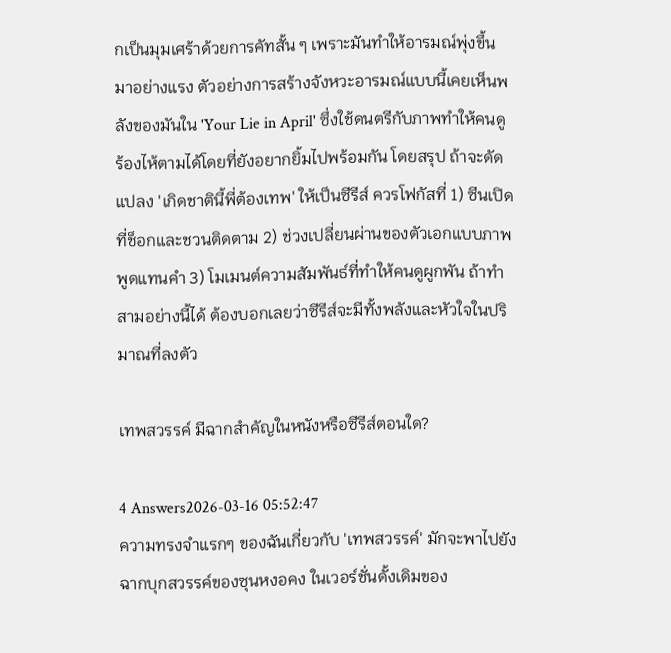กเป็นมุมเศร้าด้วยการคัทสั้น ๆ เพราะมันทำให้อารมณ์พุ่งขึ้นมาอย่างแรง ตัวอย่างการสร้างจังหวะอารมณ์แบบนี้เคยเห็นพลังของมันใน 'Your Lie in April' ซึ่งใช้ดนตรีกับภาพทำให้คนดูร้องไห้ตามได้โดยที่ยังอยากยิ้มไปพร้อมกัน โดยสรุป ถ้าจะดัดแปลง 'เกิดชาตินี้พี่ต้องเทพ' ให้เป็นซีรีส์ ควรโฟกัสที่ 1) ซีนเปิดที่ช็อกและชวนติดตาม 2) ช่วงเปลี่ยนผ่านของตัวเอกแบบภาพพูดแทนคำ 3) โมเมนต์ความสัมพันธ์ที่ทำให้คนดูผูกพัน ถ้าทำสามอย่างนี้ได้ ต้องบอกเลยว่าซีรีส์จะมีทั้งพลังและหัวใจในปริมาณที่ลงตัว

เทพสวรรค์ มีฉากสำคัญในหนังหรือซีรีส์ตอนใด?

4 Answers2026-03-16 05:52:47
ความทรงจำแรกๆ ของฉันเกี่ยวกับ 'เทพสวรรค์' มักจะพาไปยังฉากบุกสวรรค์ของซุนหงอคง ในเวอร์ชั่นดั้งเดิมของ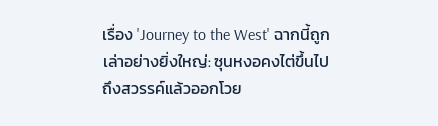เรื่อง 'Journey to the West' ฉากนี้ถูกเล่าอย่างยิ่งใหญ่: ซุนหงอคงไต่ขึ้นไปถึงสวรรค์แล้วออกโวย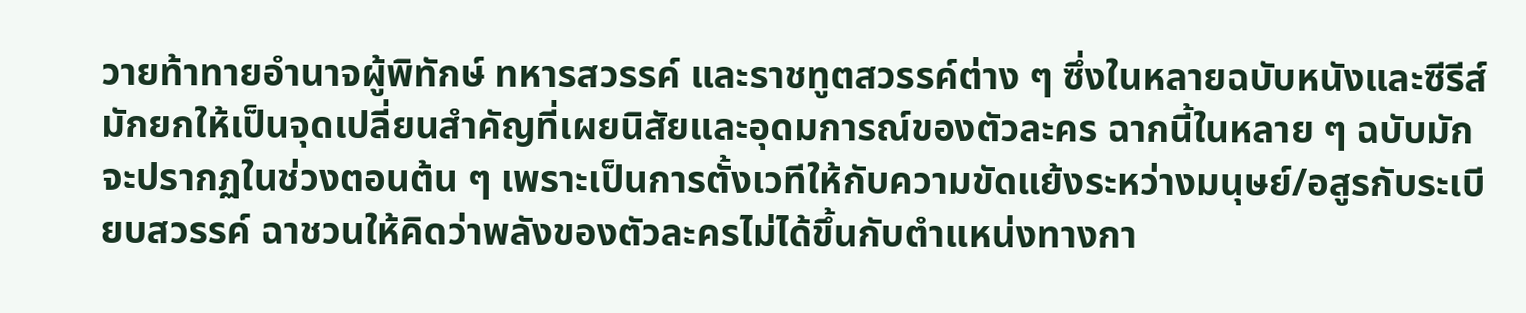วายท้าทายอำนาจผู้พิทักษ์ ทหารสวรรค์ และราชทูตสวรรค์ต่าง ๆ ซึ่งในหลายฉบับหนังและซีรีส์มักยกให้เป็นจุดเปลี่ยนสำคัญที่เผยนิสัยและอุดมการณ์ของตัวละคร ฉากนี้ในหลาย ๆ ฉบับมักจะปรากฏในช่วงตอนต้น ๆ เพราะเป็นการตั้งเวทีให้กับความขัดแย้งระหว่างมนุษย์/อสูรกับระเบียบสวรรค์ ฉาชวนให้คิดว่าพลังของตัวละครไม่ได้ขึ้นกับตำแหน่งทางกา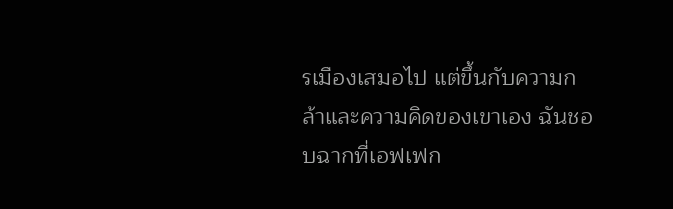รเมืองเสมอไป แต่ขึ้นกับความกล้าและความคิดของเขาเอง ฉันชอบฉากที่เอฟเฟก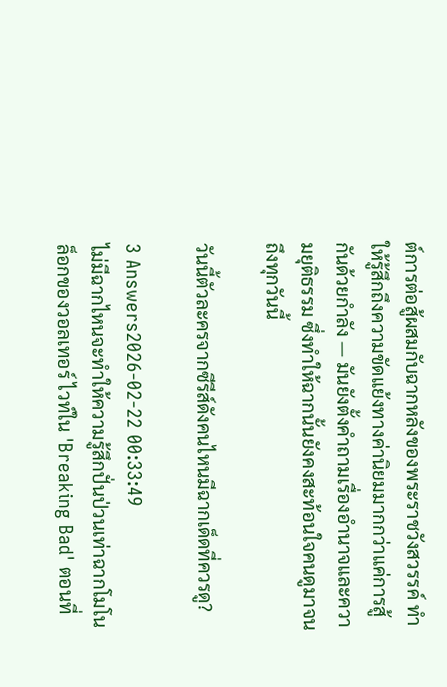ต์การต่อสู้ผสมกับฉากหลังของพระราชวังสวรรค์ ทำให้รู้สึกถึงความขัดแย้งทางค่านิยมมากกว่าแค่การสู้กันด้วยกำลัง — มันยังตั้งคำถามเรื่องอำนาจและความยุติธรรม ซึ่งทำให้ฉากนั้นยังคงสะท้อนใจคนดูมาจนถึงทุกวันนี้

วันนี้ตัวละครจากซีรีส์ดังคนไหนมีฉากเด็ดที่ควรดู?

3 Answers2026-02-22 00:33:49
ไม่มีฉากไหนจะทำให้ความรู้สึกปั่นป่วนเท่าฉากโมโนล็อกของวอลเทอร์ ไวท์ใน 'Breaking Bad' ตอนที่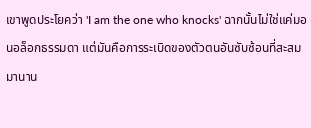เขาพูดประโยคว่า 'I am the one who knocks' ฉากนั้นไม่ใช่แค่มอนอล็อกธรรมดา แต่มันคือการระเบิดของตัวตนอันซับซ้อนที่สะสมมานาน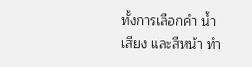ทั้งการเลือกคำ น้ำเสียง และสีหน้า ทำ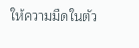ให้ความมืดในตัว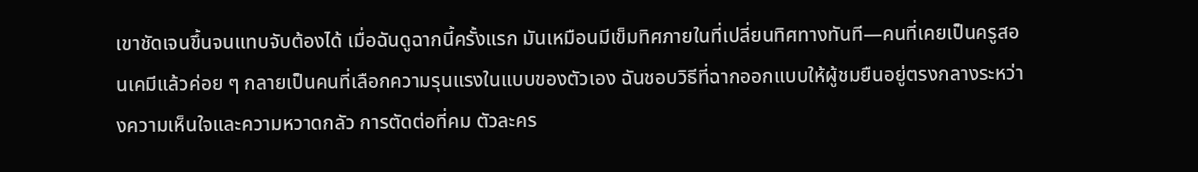เขาชัดเจนขึ้นจนแทบจับต้องได้ เมื่อฉันดูฉากนี้ครั้งแรก มันเหมือนมีเข็มทิศภายในที่เปลี่ยนทิศทางทันที—คนที่เคยเป็นครูสอนเคมีแล้วค่อย ๆ กลายเป็นคนที่เลือกความรุนแรงในแบบของตัวเอง ฉันชอบวิธีที่ฉากออกแบบให้ผู้ชมยืนอยู่ตรงกลางระหว่างความเห็นใจและความหวาดกลัว การตัดต่อที่คม ตัวละคร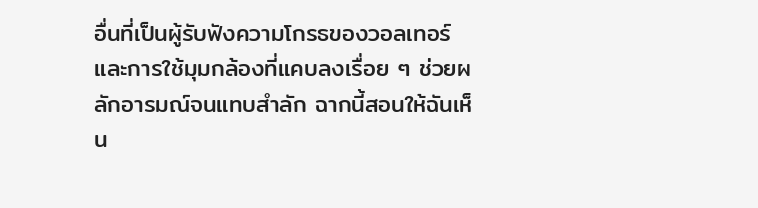อื่นที่เป็นผู้รับฟังความโกรธของวอลเทอร์ และการใช้มุมกล้องที่แคบลงเรื่อย ๆ ช่วยผลักอารมณ์จนแทบสำลัก ฉากนี้สอนให้ฉันเห็น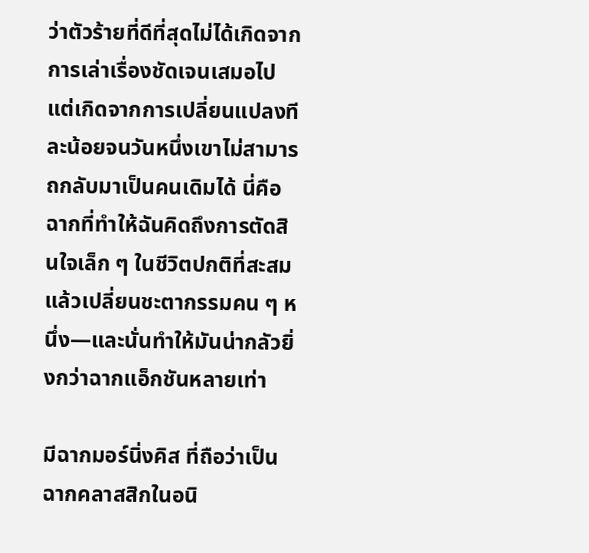ว่าตัวร้ายที่ดีที่สุดไม่ได้เกิดจากการเล่าเรื่องชัดเจนเสมอไป แต่เกิดจากการเปลี่ยนแปลงทีละน้อยจนวันหนึ่งเขาไม่สามารถกลับมาเป็นคนเดิมได้ นี่คือฉากที่ทำให้ฉันคิดถึงการตัดสินใจเล็ก ๆ ในชีวิตปกติที่สะสมแล้วเปลี่ยนชะตากรรมคน ๆ หนึ่ง—และนั่นทำให้มันน่ากลัวยิ่งกว่าฉากแอ็กชันหลายเท่า

มีฉากมอร์นิ่งคิส ที่ถือว่าเป็นฉากคลาสสิกในอนิ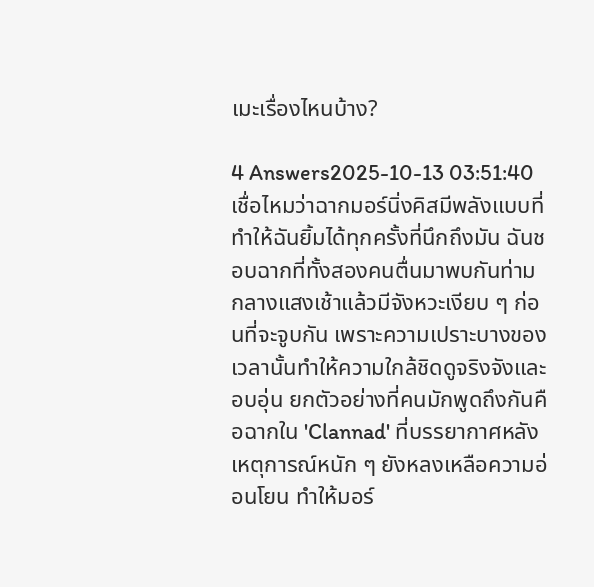เมะเรื่องไหนบ้าง?

4 Answers2025-10-13 03:51:40
เชื่อไหมว่าฉากมอร์นิ่งคิสมีพลังแบบที่ทำให้ฉันยิ้มได้ทุกครั้งที่นึกถึงมัน ฉันชอบฉากที่ทั้งสองคนตื่นมาพบกันท่ามกลางแสงเช้าแล้วมีจังหวะเงียบ ๆ ก่อนที่จะจูบกัน เพราะความเปราะบางของเวลานั้นทำให้ความใกล้ชิดดูจริงจังและอบอุ่น ยกตัวอย่างที่คนมักพูดถึงกันคือฉากใน 'Clannad' ที่บรรยากาศหลังเหตุการณ์หนัก ๆ ยังหลงเหลือความอ่อนโยน ทำให้มอร์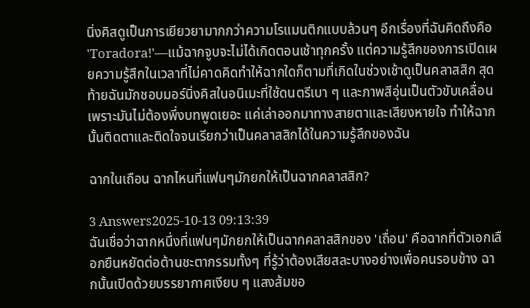นิ่งคิสดูเป็นการเยียวยามากกว่าความโรแมนติกแบบล้วนๆ อีกเรื่องที่ฉันคิดถึงคือ 'Toradora!'—แม้ฉากจูบจะไม่ได้เกิดตอนเช้าทุกครั้ง แต่ความรู้สึกของการเปิดเผยความรู้สึกในเวลาที่ไม่คาดคิดทำให้ฉากใดก็ตามที่เกิดในช่วงเช้าดูเป็นคลาสสิก สุดท้ายฉันมักชอบมอร์นิ่งคิสในอนิเมะที่ใช้ดนตรีเบา ๆ และภาพสีอุ่นเป็นตัวขับเคลื่อน เพราะมันไม่ต้องพึ่งบทพูดเยอะ แค่เล่าออกมาทางสายตาและเสียงหายใจ ทำให้ฉากนั้นติดตาและติดใจจนเรียกว่าเป็นคลาสสิกได้ในความรู้สึกของฉัน

ฉากในเถือน ฉากไหนที่แฟนๆมักยกให้เป็นฉากคลาสสิก?

3 Answers2025-10-13 09:13:39
ฉันเชื่อว่าฉากหนึ่งที่แฟนๆมักยกให้เป็นฉากคลาสสิกของ 'เถื่อน' คือฉากที่ตัวเอกเลือกยืนหยัดต่อต้านชะตากรรมทั้งๆ ที่รู้ว่าต้องเสียสละบางอย่างเพื่อคนรอบข้าง ฉากนั้นเปิดด้วยบรรยากาศเงียบ ๆ แสงส้มขอ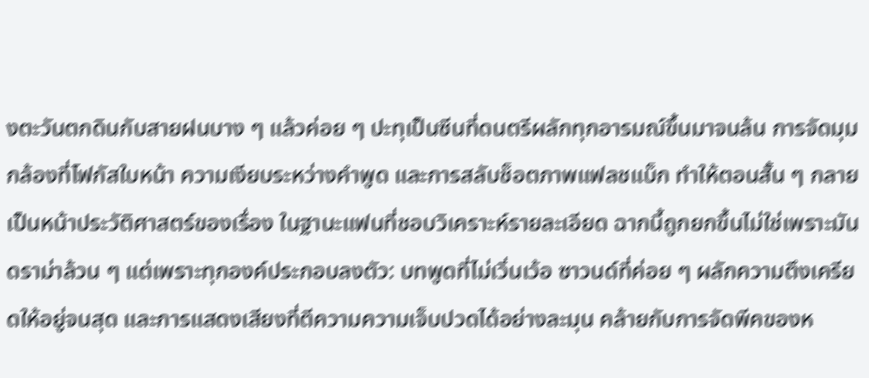งตะวันตกดินกับสายฝนบาง ๆ แล้วค่อย ๆ ปะทุเป็นซีนที่ดนตรีผลักทุกอารมณ์ขึ้นมาจนล้น การจัดมุมกล้องที่โฟกัสใบหน้า ความเงียบระหว่างคำพูด และการสลับช็อตภาพแฟลชแบ็ก ทำให้ตอนสั้น ๆ กลายเป็นหน้าประวัติศาสตร์ของเรื่อง ในฐานะแฟนที่ชอบวิเคราะห์รายละเอียด ฉากนี้ถูกยกขึ้นไม่ใช่เพราะมันดราม่าล้วน ๆ แต่เพราะทุกองค์ประกอบลงตัว: บทพูดที่ไม่เวิ่นเว้อ ซาวนด์ที่ค่อย ๆ ผลักความตึงเครียดให้อยู่จนสุด และการแสดงเสียงที่ตีความความเจ็บปวดได้อย่างละมุน คล้ายกับการจัดพีคของห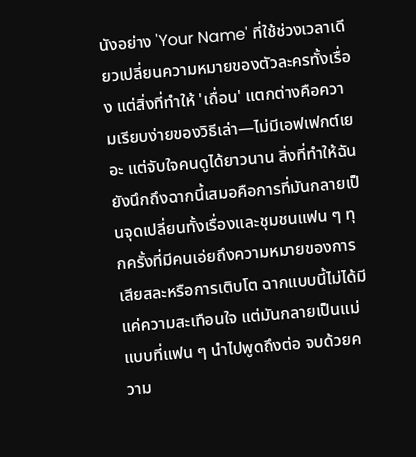นังอย่าง 'Your Name' ที่ใช้ช่วงเวลาเดียวเปลี่ยนความหมายของตัวละครทั้งเรื่อง แต่สิ่งที่ทำให้ 'เถื่อน' แตกต่างคือความเรียบง่ายของวิธีเล่า—ไม่มีเอฟเฟกต์เยอะ แต่จับใจคนดูได้ยาวนาน สิ่งที่ทำให้ฉันยังนึกถึงฉากนี้เสมอคือการที่มันกลายเป็นจุดเปลี่ยนทั้งเรื่องและชุมชนแฟน ๆ ทุกครั้งที่มีคนเอ่ยถึงความหมายของการเสียสละหรือการเติบโต ฉากแบบนี้ไม่ได้มีแค่ความสะเทือนใจ แต่มันกลายเป็นแม่แบบที่แฟน ๆ นำไปพูดถึงต่อ จบด้วยความ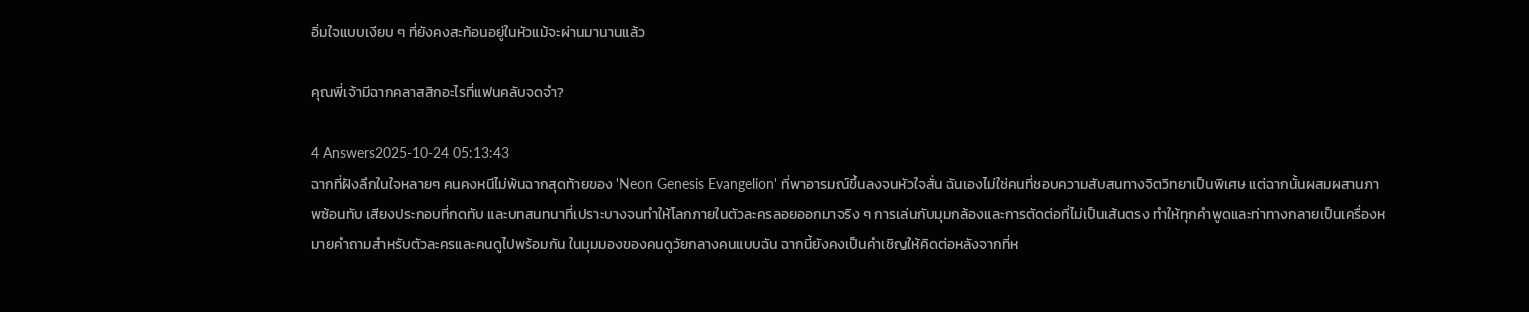อิ่มใจแบบเงียบ ๆ ที่ยังคงสะท้อนอยู่ในหัวแม้จะผ่านมานานแล้ว

คุณพี่เจ้ามีฉากคลาสสิกอะไรที่แฟนคลับจดจำ?

4 Answers2025-10-24 05:13:43
ฉากที่ฝังลึกในใจหลายๆ คนคงหนีไม่พ้นฉากสุดท้ายของ 'Neon Genesis Evangelion' ที่พาอารมณ์ขึ้นลงจนหัวใจสั่น ฉันเองไม่ใช่คนที่ชอบความสับสนทางจิตวิทยาเป็นพิเศษ แต่ฉากนั้นผสมผสานภาพซ้อนทับ เสียงประกอบที่กดทับ และบทสนทนาที่เปราะบางจนทำให้โลกภายในตัวละครลอยออกมาจริง ๆ การเล่นกับมุมกล้องและการตัดต่อที่ไม่เป็นเส้นตรง ทำให้ทุกคำพูดและท่าทางกลายเป็นเครื่องหมายคำถามสำหรับตัวละครและคนดูไปพร้อมกัน ในมุมมองของคนดูวัยกลางคนแบบฉัน ฉากนี้ยังคงเป็นคำเชิญให้คิดต่อหลังจากที่ห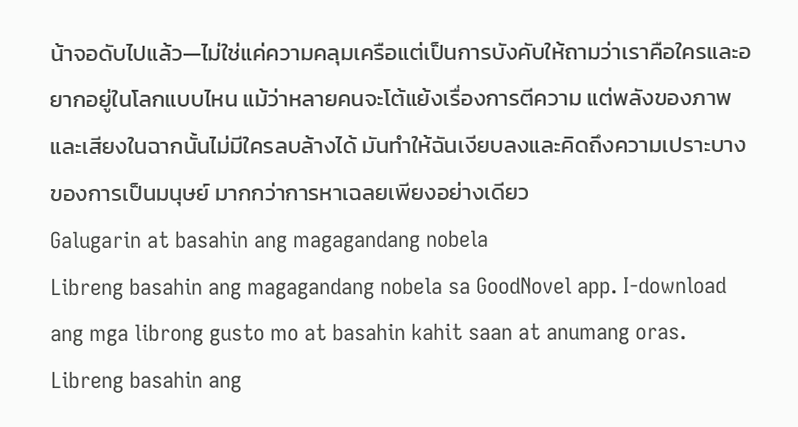น้าจอดับไปแล้ว—ไม่ใช่แค่ความคลุมเครือแต่เป็นการบังคับให้ถามว่าเราคือใครและอยากอยู่ในโลกแบบไหน แม้ว่าหลายคนจะโต้แย้งเรื่องการตีความ แต่พลังของภาพและเสียงในฉากนั้นไม่มีใครลบล้างได้ มันทำให้ฉันเงียบลงและคิดถึงความเปราะบางของการเป็นมนุษย์ มากกว่าการหาเฉลยเพียงอย่างเดียว
Galugarin at basahin ang magagandang nobela
Libreng basahin ang magagandang nobela sa GoodNovel app. I-download ang mga librong gusto mo at basahin kahit saan at anumang oras.
Libreng basahin ang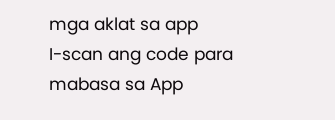mga aklat sa app
I-scan ang code para mabasa sa App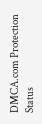DMCA.com Protection Status